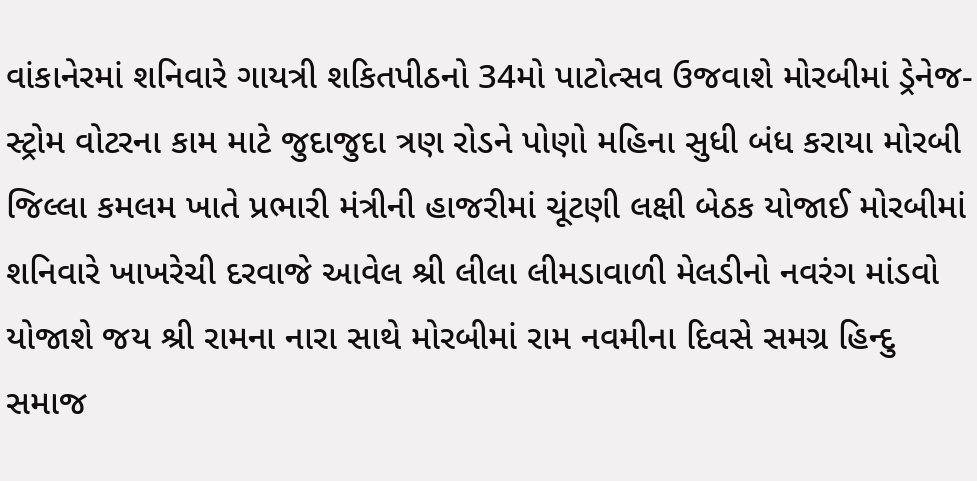વાંકાનેરમાં શનિવારે ગાયત્રી શકિતપીઠનો 34મો પાટોત્સવ ઉજવાશે મોરબીમાં ડ્રેનેજ-સ્ટ્રોમ વોટરના કામ માટે જુદાજુદા ત્રણ રોડને પોણો મહિના સુધી બંધ કરાયા મોરબી જિલ્લા કમલમ ખાતે પ્રભારી મંત્રીની હાજરીમાં ચૂંટણી લક્ષી બેઠક યોજાઈ મોરબીમાં શનિવારે ખાખરેચી દરવાજે આવેલ શ્રી લીલા લીમડાવાળી મેલડીનો નવરંગ માંડવો યોજાશે જય શ્રી રામના નારા સાથે મોરબીમાં રામ નવમીના દિવસે સમગ્ર હિન્દુ સમાજ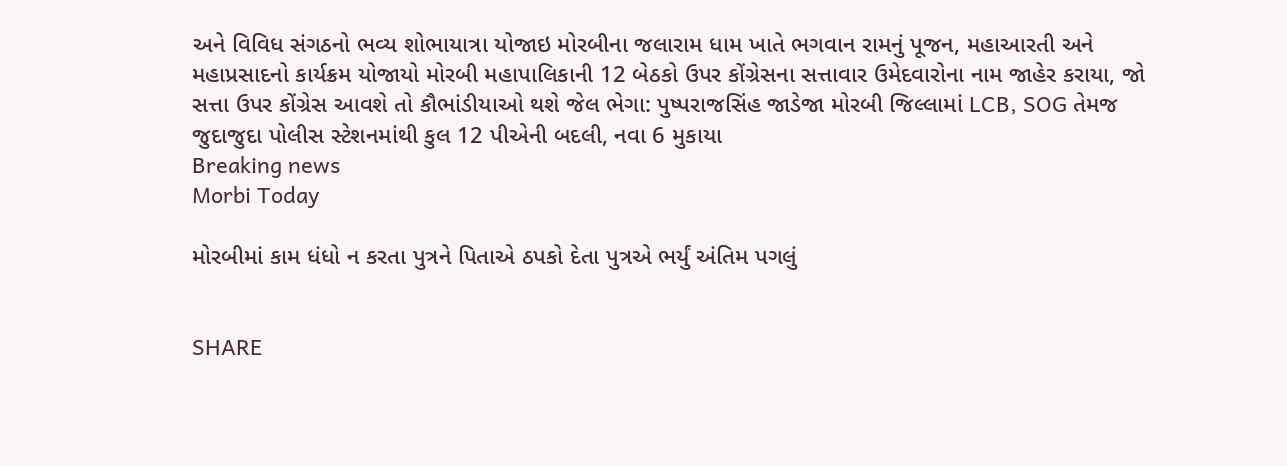અને વિવિધ સંગઠનો ભવ્ય શોભાયાત્રા યોજાઇ મોરબીના જલારામ ધામ ખાતે ભગવાન રામનું પૂજન, મહાઆરતી અને મહાપ્રસાદનો કાર્યક્રમ યોજાયો મોરબી મહાપાલિકાની 12 બેઠકો ઉપર કોંગ્રેસના સત્તાવાર ઉમેદવારોના નામ જાહેર કરાયા, જો સત્તા ઉપર કોંગ્રેસ આવશે તો કૌભાંડીયાઓ થશે જેલ ભેગા: પુષ્પરાજસિંહ જાડેજા મોરબી જિલ્લામાં LCB, SOG તેમજ જુદાજુદા પોલીસ સ્ટેશનમાંથી કુલ 12 પીએની બદલી, નવા 6 મુકાયા
Breaking news
Morbi Today

મોરબીમાં કામ ધંધો ન કરતા પુત્રને પિતાએ ઠપકો દેતા પુત્રએ ભર્યું અંતિમ પગલું


SHARE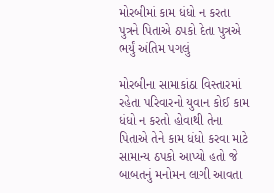મોરબીમાં કામ ધંધો ન કરતા પુત્રને પિતાએ ઠપકો દેતા પુત્રએ ભર્યું અંતિમ પગલું

મોરબીના સામાકાંઠા વિસ્તારમાં રહેતા પરિવારનો યુવાન કોઈ કામ ધંધો ન કરતો હોવાથી તેના પિતાએ તેને કામ ધંધો કરવા માટે સામાન્ય ઠપકો આપ્યો હતો જે બાબતનું મનોમન લાગી આવતા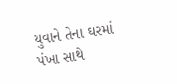યુવાને તેના ઘરમાં પંખા સાથે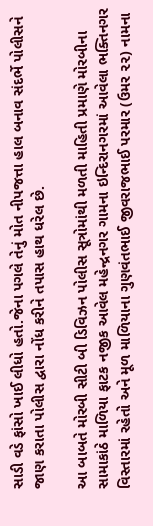સાડી વડે ફાંસો ખાઈ લીધો હતો.જેના પગલે તેનું મોત નીપજત્તા હાલ બનાવ સંદર્ભે પોલીસને જાણ કરાતા પોલીસ દ્વારા નોંધ કરીને તપાસ હાથ ધરેલ છે.

આ બાબતે મોરબી સીટી બી ડિવિઝન પોલીસ સૂત્રોમાંથી મળતી માહિતી પ્રમાણે મોરબીના સામાકાંઠે માળિયા ફાટક નજીક આવેલ મહેન્દ્રનગર ગામના ઇન્દિરાનગરમાં આવેલા ભક્તિનગર વિસ્તારમાં રહેતો અને મૂળ માળિયાના ગુણવંતભાઈ જીવરાજભાઈ પરમાર (ઉમર ૨૨) નામના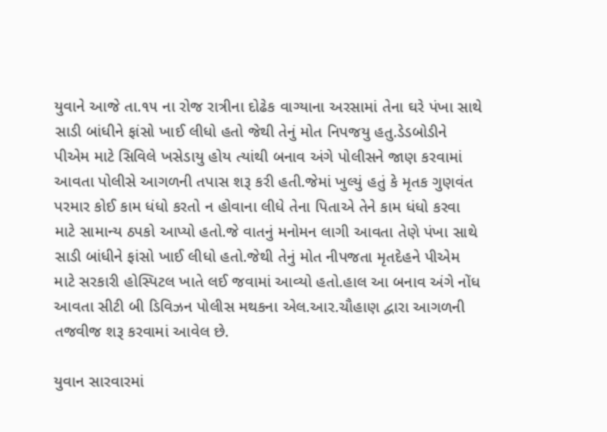યુવાને આજે તા.૧૫ ના રોજ રાત્રીના દોઢેક વાગ્યાના અરસામાં તેના ઘરે પંખા સાથે સાડી બાંધીને ફાંસો ખાઈ લીધો હતો જેથી તેનું મોત નિપજયુ હતુ.ડેડબોડીને પીએમ માટે સિવિલે ખસેડાયુ હોય ત્યાંથી બનાવ અંગે પોલીસને જાણ કરવામાં આવતા પોલીસે આગળની તપાસ શરૂ કરી હતી.જેમાં ખુલ્યું હતું કે મૃતક ગુણવંત પરમાર કોઈ કામ ધંધો કરતો ન હોવાના લીધે તેના પિતાએ તેને કામ ધંધો કરવા માટે સામાન્ય ઠપકો આપ્યો હતો.જે વાતનું મનોમન લાગી આવતા તેણે પંખા સાથે સાડી બાંધીને ફાંસો ખાઈ લીધો હતો.જેથી તેનું મોત નીપજતા મૃતદેહને પીએમ માટે સરકારી હોસ્પિટલ ખાતે લઈ જવામાં આવ્યો હતો.હાલ આ બનાવ અંગે નોંધ આવતા સીટી બી ડિવિઝન પોલીસ મથકના એલ.આર.ચૌહાણ દ્વારા આગળની તજવીજ શરૂ કરવામાં આવેલ છે.

યુવાન સારવારમાં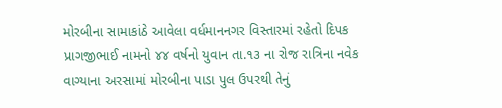મોરબીના સામાકાંઠે આવેલા વર્ધમાનનગર વિસ્તારમાં રહેતો દિપક પ્રાગજીભાઈ નામનો ૪૪ વર્ષનો યુવાન તા.૧૩ ના રોજ રાત્રિના નવેક વાગ્યાના અરસામાં મોરબીના પાડા પુલ ઉપરથી તેનું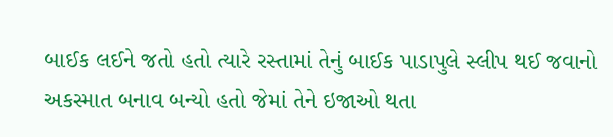બાઈક લઈને જતો હતો ત્યારે રસ્તામાં તેનું બાઈક પાડાપુલે સ્લીપ થઈ જવાનો અકસ્માત બનાવ બન્યો હતો જેમાં તેને ઇજાઓ થતા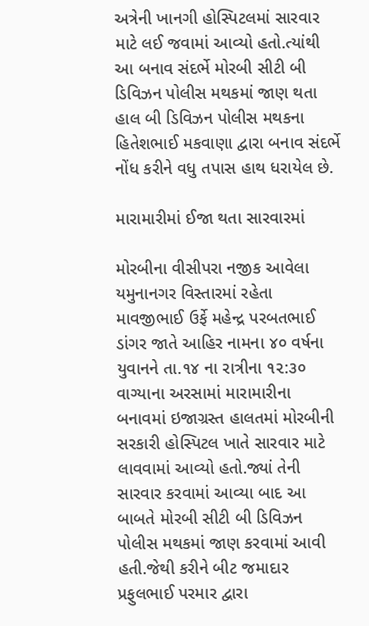અત્રેની ખાનગી હોસ્પિટલમાં સારવાર માટે લઈ જવામાં આવ્યો હતો.ત્યાંથી આ બનાવ સંદર્ભે મોરબી સીટી બી ડિવિઝન પોલીસ મથકમાં જાણ થતા હાલ બી ડિવિઝન પોલીસ મથકના હિતેશભાઈ મકવાણા દ્વારા બનાવ સંદર્ભે નોંધ કરીને વધુ તપાસ હાથ ધરાયેલ છે.

મારામારીમાં ઈજા થતા સારવારમાં

મોરબીના વીસીપરા નજીક આવેલા યમુનાનગર વિસ્તારમાં રહેતા માવજીભાઈ ઉર્ફે મહેન્દ્ર પરબતભાઈ ડાંગર જાતે આહિર નામના ૪૦ વર્ષના યુવાનને તા.૧૪ ના રાત્રીના ૧૨:૩૦ વાગ્યાના અરસામાં મારામારીના બનાવમાં ઇજાગ્રસ્ત હાલતમાં મોરબીની સરકારી હોસ્પિટલ ખાતે સારવાર માટે લાવવામાં આવ્યો હતો.જ્યાં તેની સારવાર કરવામાં આવ્યા બાદ આ બાબતે મોરબી સીટી બી ડિવિઝન પોલીસ મથકમાં જાણ કરવામાં આવી હતી.જેથી કરીને બીટ જમાદાર પ્રફુલભાઈ પરમાર દ્વારા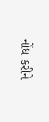નોંધ કરીને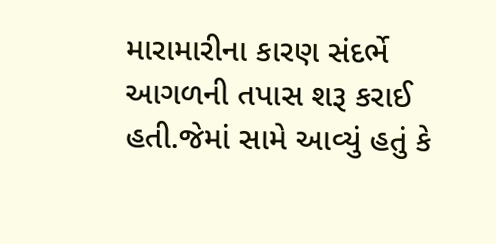મારામારીના કારણ સંદર્ભે આગળની તપાસ શરૂ કરાઈ હતી.જેમાં સામે આવ્યું હતું કે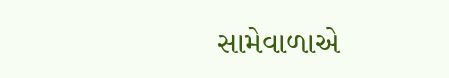સામેવાળાએ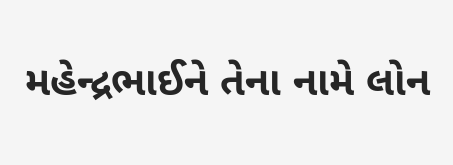મહેન્દ્રભાઈને તેના નામે લોન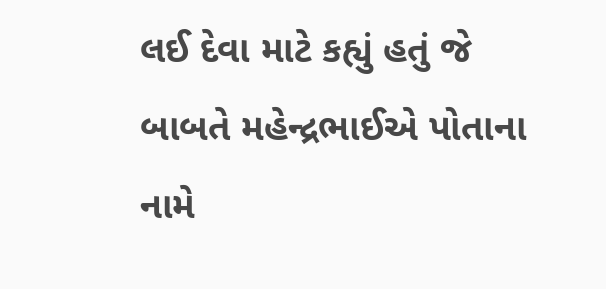લઈ દેવા માટે કહ્યું હતું જે બાબતે મહેન્દ્રભાઈએ પોતાના નામે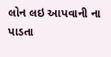લોન લઇ આપવાની ના પાડતા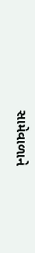સામેવાળાને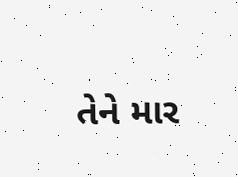તેને માર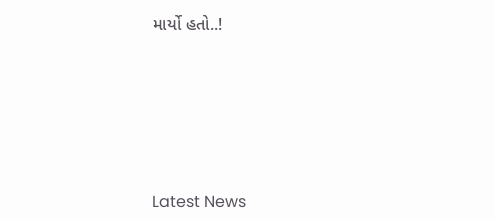માર્યો હતો..!






Latest News